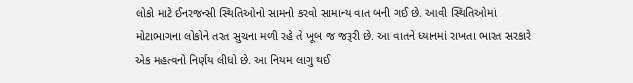લોકો માટે ઈનરજન્સી સ્થિતિઓનો સામનો કરવો સામાન્ય વાત બની ગઈ છે. આવી સ્થિતિઓમાં મોટાભાગના લોકોને તરત સુચના મળી રહે તે ખૂબ જ જરૂરી છે. આ વાતને ધ્યાનમાં રાખતા ભારત સરકારે એક મહત્વનો નિર્ણય લીધો છે. આ નિયમ લાગુ થઈ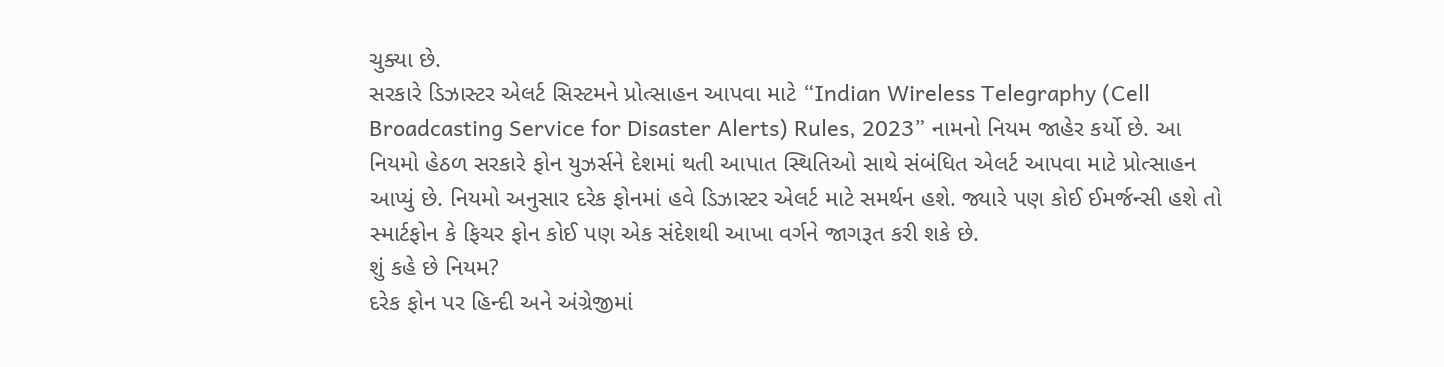ચુક્યા છે.
સરકારે ડિઝાસ્ટર એલર્ટ સિસ્ટમને પ્રોત્સાહન આપવા માટે “Indian Wireless Telegraphy (Cell Broadcasting Service for Disaster Alerts) Rules, 2023” નામનો નિયમ જાહેર કર્યો છે. આ નિયમો હેઠળ સરકારે ફોન યુઝર્સને દેશમાં થતી આપાત સ્થિતિઓ સાથે સંબંધિત એલર્ટ આપવા માટે પ્રોત્સાહન આપ્યું છે. નિયમો અનુસાર દરેક ફોનમાં હવે ડિઝાસ્ટર એલર્ટ માટે સમર્થન હશે. જ્યારે પણ કોઈ ઈમર્જન્સી હશે તો સ્માર્ટફોન કે ફિચર ફોન કોઈ પણ એક સંદેશથી આખા વર્ગને જાગરૂત કરી શકે છે.
શું કહે છે નિયમ?
દરેક ફોન પર હિન્દી અને અંગ્રેજીમાં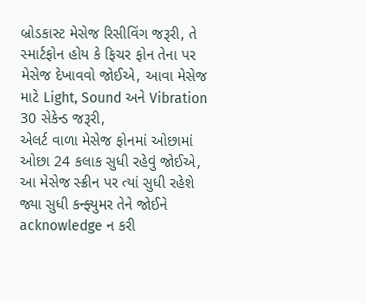બ્રોડકાસ્ટ મેસેજ રિસીવિંગ જરૂરી, તે સ્માર્ટફોન હોય કે ફિચર ફોન તેના પર મેસેજ દેખાવવો જોઈએ, આવા મેસેજ માટે Light, Sound અને Vibration 30 સેકેન્ડ જરૂરી,
એલર્ટ વાળા મેસેજ ફોનમાં ઓછામાં ઓછા 24 કલાક સુધી રહેવું જોઈએ,
આ મેસેજ સ્ક્રીન પર ત્યાં સુધી રહેશે જ્યા સુધી કન્ફ્યુમર તેને જોઈને acknowledge ન કરી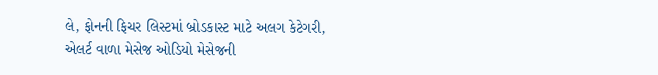લે, ફોનની ફિચર લિસ્ટમાં બ્રોડકાસ્ટ માટે અલગ કેટેગરી,
એલર્ટ વાળા મેસેજ ઓડિયો મેસેજની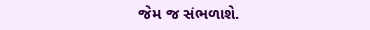જેમ જ સંભળાશે.